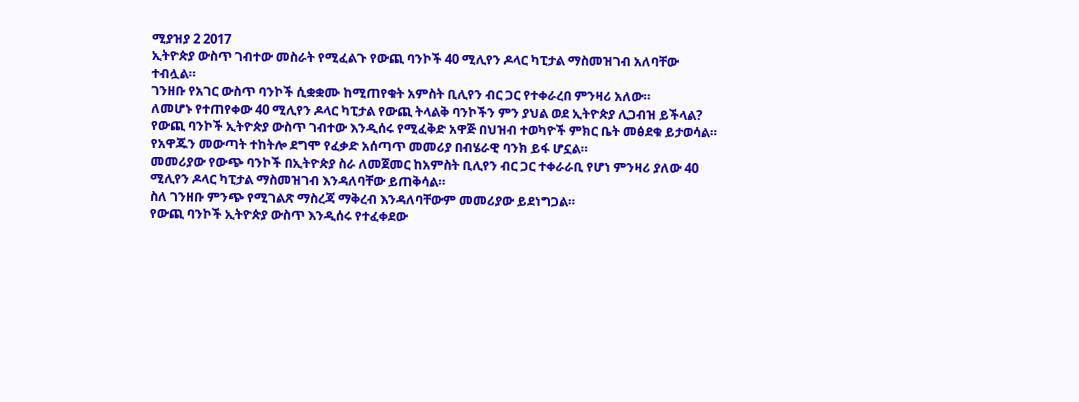ሚያዝያ 2 2017
ኢትዮጵያ ውስጥ ገብተው መስራት የሚፈልጉ የውጪ ባንኮች 40 ሚሊየን ዶላር ካፒታል ማስመዝገብ አለባቸው ተብሏል።
ገንዘቡ የአገር ውስጥ ባንኮች ሲቋቋሙ ከሚጠየቁት አምስት ቢሊየን ብር ጋር የተቀራረበ ምንዛሪ አለው።
ለመሆኑ የተጠየቀው 40 ሚሊየን ዶላር ካፒታል የውጪ ትላልቅ ባንኮችን ምን ያህል ወደ ኢትዮጵያ ሊጋብዝ ይችላል?
የውጪ ባንኮች ኢትዮጵያ ውስጥ ገብተው እንዲሰሩ የሚፈቅድ አዋጅ በህዝብ ተወካዮች ምክር ቤት መፅደቁ ይታወሳል።
የአዋጁን መውጣት ተከትሎ ደግሞ የፈቃድ አሰጣጥ መመሪያ በብሄራዊ ባንክ ይፋ ሆኗል።
መመሪያው የውጭ ባንኮች በኢትዮጵያ ስራ ለመጀመር ከአምስት ቢሊየን ብር ጋር ተቀራራቢ የሆነ ምንዛሪ ያለው 40 ሚሊየን ዶላር ካፒታል ማስመዝገብ እንዳለባቸው ይጠቅሳል።
ስለ ገንዘቡ ምንጭ የሚገልጽ ማስረጃ ማቅረብ እንዳለባቸውም መመሪያው ይደነግጋል።
የውጪ ባንኮች ኢትዮጵያ ውስጥ እንዲሰሩ የተፈቀደው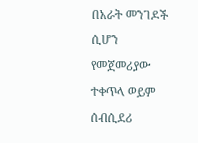በአራት መንገዶች ሲሆን የመጀመሪያው ተቀጥላ ወይም ሰብሲደሪ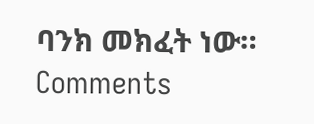ባንክ መክፈት ነው።
Comments